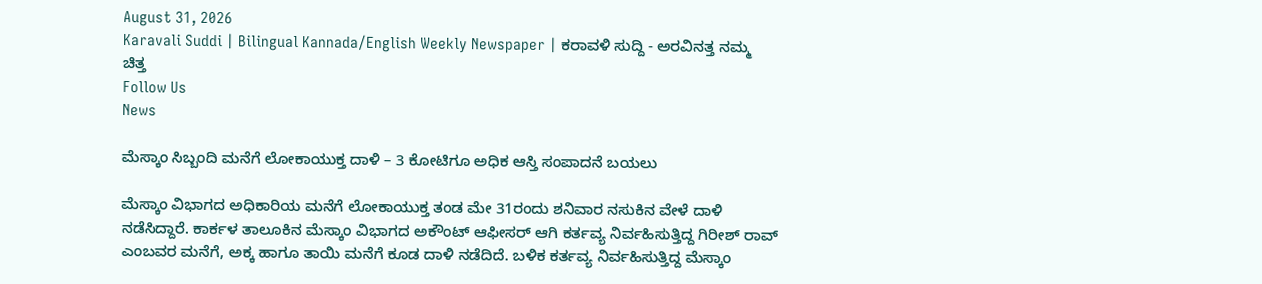August 31, 2026
Karavali Suddi | Bilingual Kannada/English Weekly Newspaper | ಕರಾವಳಿ ಸುದ್ದಿ - ಅರವಿನತ್ತ ನಮ್ಮ ಚಿತ್ತ
Follow Us
News

ಮೆಸ್ಕಾಂ ಸಿಬ್ಬಂದಿ ಮನೆಗೆ ಲೋಕಾಯುಕ್ತ ದಾಳಿ – 3 ಕೋಟಿಗೂ ಅಧಿಕ ಆಸ್ತಿ ಸಂಪಾದನೆ ಬಯಲು

ಮೆಸ್ಕಾಂ ವಿಭಾಗದ ಅಧಿಕಾರಿಯ ಮನೆಗೆ ಲೋಕಾಯುಕ್ತ ತಂಡ ಮೇ 31ರಂದು ಶನಿವಾರ ನಸುಕಿನ ವೇಳೆ ದಾಳಿ ನಡೆಸಿದ್ದಾರೆ. ಕಾರ್ಕಳ ತಾಲೂಕಿನ ಮೆಸ್ಕಾಂ ವಿಭಾಗದ ಅಕೌಂಟ್ ಆಫೀಸರ್ ಆಗಿ ಕರ್ತವ್ಯ ನಿರ್ವಹಿಸುತ್ತಿದ್ದ ಗಿರೀಶ್ ರಾವ್ ಎಂಬವರ ಮನೆಗೆ, ಅಕ್ಕ ಹಾಗೂ ತಾಯಿ ಮನೆಗೆ ಕೂಡ ದಾಳಿ ನಡೆದಿದೆ. ಬಳಿಕ ಕರ್ತವ್ಯ ನಿರ್ವಹಿಸುತ್ತಿದ್ದ ಮೆಸ್ಕಾಂ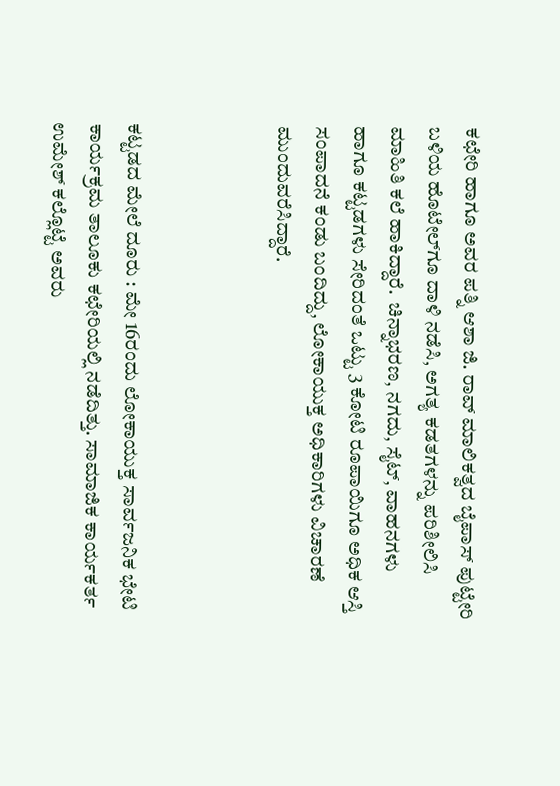ಕಛೇರಿ ಹಾಗೂ ಅವರ ಪತ್ನಿ ಆಶಾ ಜಿ. ರಾವ್ ಮಾಲಿಕತ್ವದ ಬೈಪಾಸ್ ಪುಟ್ಟೇರಿ ಬಳಿಯ ಹೊಟೇಲ್‌ಗೂ ದಾಳಿ ನಡೆಸಿ, ಅಗತ್ಯ ಕಡತಗಳನ್ನು ಪರಿಶೀಲಿಸಿ ಮಾಹಿತಿ ಕಲೆ ಹಾಕಿದ್ದಾರೆ.  ಚಿನ್ನಾಭರಣ, ನಗದು, ಸೈಟ್, ವಾಹನಗಳು ಹಾಗೂ ಕಟ್ಟಡಗಳು ಸೇರಿದಂತೆ ಒಟ್ಟು 3 ಕೋಟಿ ರೂಪಾಯಿಗೂ ಅಧಿಕ ಆಸ್ತಿ ಸಂಪಾದನೆ ಕಂಡು ಬಂದಿದ್ದು, ಲೋಕಾಯುಕ್ತ ಅಧಿಕಾರಿಗಳು ವಿಚಾರಣೆ ಮುಂದುವರೆಸಿದ್ದಾರೆ.



ಕಟ್ಟಡದ ಮೇಲೆ ದೂರು : ಮೇ 16ರಂದು ಲೋಕಾಯುಕ್ತ ಸಾರ್ವಜನಿಕ ಭೇಟಿ ಕಾರ್ಯಕ್ರಮ ತಾಲೂಕು ಕಛೇರಿಯಲ್ಲಿ ನಡೆದಿತ್ತು. ಸಾಮಾಜಿಕ ಕಾರ್ಯಕರ್ತ ಉಮೇಶ್ ಕಲ್ಲೊಟ್ಟೆ ಅವರು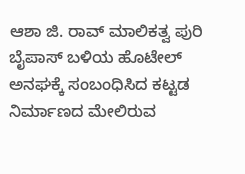ಆಶಾ ಜಿ. ರಾವ್ ಮಾಲಿಕತ್ವ ಪುರಿ ಬೈಪಾಸ್ ಬಳಿಯ ಹೊಟೇಲ್ ಅನಘಕ್ಕೆ ಸಂಬಂಧಿಸಿದ ಕಟ್ಟಡ ನಿರ್ಮಾಣದ ಮೇಲಿರುವ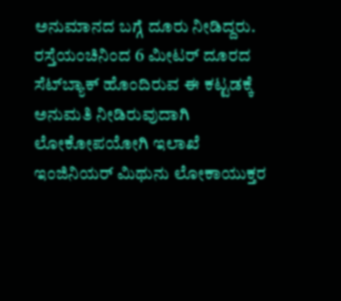ಅನುಮಾನದ ಬಗ್ಗೆ ದೂರು ನೀಡಿದ್ದರು. ರಸ್ತೆಯಂಚಿನಿಂದ 6 ಮೀಟರ್ ದೂರದ ಸೆಟ್‌ಬ್ಯಾಕ್ ಹೊಂದಿರುವ ಈ ಕಟ್ಟಡಕ್ಕೆ ಅನುಮತಿ ನೀಡಿರುವುದಾಗಿ ಲೋಕೋಪಯೋಗಿ ಇಲಾಖೆ ಇಂಜಿನಿಯರ್ ಮಿಥುನು ಲೋಕಾಯುಕ್ತರ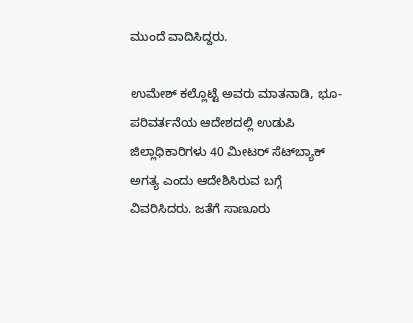ಮುಂದೆ ವಾದಿಸಿದ್ದರು.

ಉಮೇಶ್ ಕಲ್ಲೊಟ್ಟೆ ಅವರು ಮಾತನಾಡಿ, ಭೂ-ಪರಿವರ್ತನೆಯ ಆದೇಶದಲ್ಲಿ ಉಡುಪಿ ಜಿಲ್ಲಾಧಿಕಾರಿಗಳು 40 ಮೀಟರ್ ಸೆಟ್‌ಬ್ಯಾಕ್ ಅಗತ್ಯ ಎಂದು ಆದೇಶಿಸಿರುವ ಬಗ್ಗೆ ವಿವರಿಸಿದರು. ಜತೆಗೆ ಸಾಣೂರು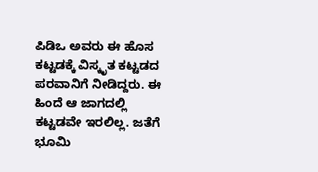ಪಿಡಿಒ ಅವರು ಈ ಹೊಸ ಕಟ್ಟಡಕ್ಕೆ ವಿಸ್ಕೃತ ಕಟ್ಟಡದ ಪರವಾನಿಗೆ ನೀಡಿದ್ದರು. ಈ ಹಿಂದೆ ಆ ಜಾಗದಲ್ಲಿ ಕಟ್ಟಡವೇ ಇರಲಿಲ್ಲ. ಜತೆಗೆ ಭೂಮಿ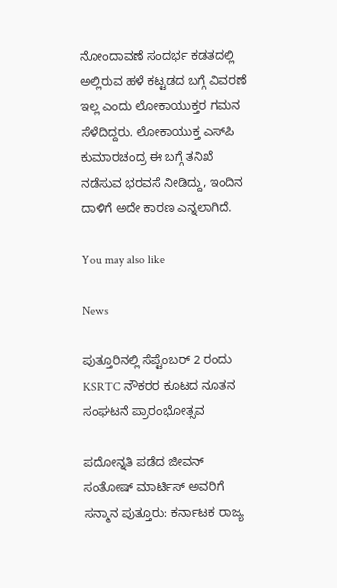ನೋಂದಾವಣೆ ಸಂದರ್ಭ ಕಡತದಲ್ಲಿ ಅಲ್ಲಿರುವ ಹಳೆ ಕಟ್ಟಡದ ಬಗ್ಗೆ ವಿವರಣೆ ಇಲ್ಲ ಎಂದು ಲೋಕಾಯುಕ್ತರ ಗಮನ ಸೆಳೆದಿದ್ದರು. ಲೋಕಾಯುಕ್ತ ಎಸ್‌ಪಿ ಕುಮಾರಚಂದ್ರ ಈ ಬಗ್ಗೆ ತನಿಖೆ ನಡೆಸುವ ಭರವಸೆ ನೀಡಿದ್ದು, ಇಂದಿನ ದಾಳಿಗೆ ಅದೇ ಕಾರಣ ಎನ್ನಲಾಗಿದೆ.

You may also like

News

ಪುತ್ತೂರಿನಲ್ಲಿ ಸೆಪ್ಟೆಂಬರ್ 2 ರಂದು KSRTC ನೌಕರರ ಕೂಟದ ನೂತನ ಸಂಘಟನೆ ಪ್ರಾರಂಭೋತ್ಸವ

ಪದೋನ್ನತಿ ಪಡೆದ ಜೀವನ್ ಸಂತೋಷ್ ಮಾರ್ಟಿಸ್ ಅವರಿಗೆ ಸನ್ಮಾನ ಪುತ್ತೂರು: ಕರ್ನಾಟಕ ರಾಜ್ಯ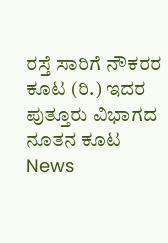ರಸ್ತೆ ಸಾರಿಗೆ ನೌಕರರ ಕೂಟ (ರಿ.) ಇದರ ಪುತ್ತೂರು ವಿಭಾಗದ ನೂತನ ಕೂಟ
News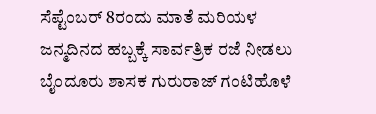ಸೆಪ್ಟೆಂಬರ್ 8ರಂದು ಮಾತೆ ಮರಿಯಳ ಜನ್ಮದಿನದ ಹಬ್ಬಕ್ಕೆ ಸಾರ್ವತ್ರಿಕ ರಜೆ ನೀಡಲು ಬೈಂದೂರು ಶಾಸಕ ಗುರುರಾಜ್ ಗಂಟಿಹೊಳೆ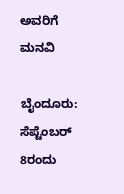ಅವರಿಗೆ ಮನವಿ

ಬೈಂದೂರು: ಸೆಪ್ಟೆಂಬರ್ 8ರಂದು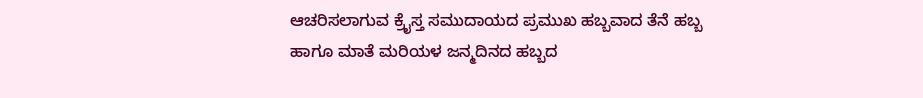ಆಚರಿಸಲಾಗುವ ಕ್ರೈಸ್ತ ಸಮುದಾಯದ ಪ್ರಮುಖ ಹಬ್ಬವಾದ ತೆನೆ ಹಬ್ಬ ಹಾಗೂ ಮಾತೆ ಮರಿಯಳ ಜನ್ಮದಿನದ ಹಬ್ಬದ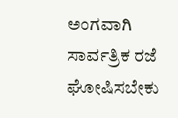ಅಂಗವಾಗಿ ಸಾರ್ವತ್ರಿಕ ರಜೆ ಘೋಷಿಸಬೇಕು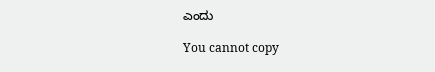ಎಂದು

You cannot copy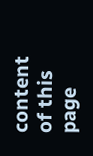content of this page